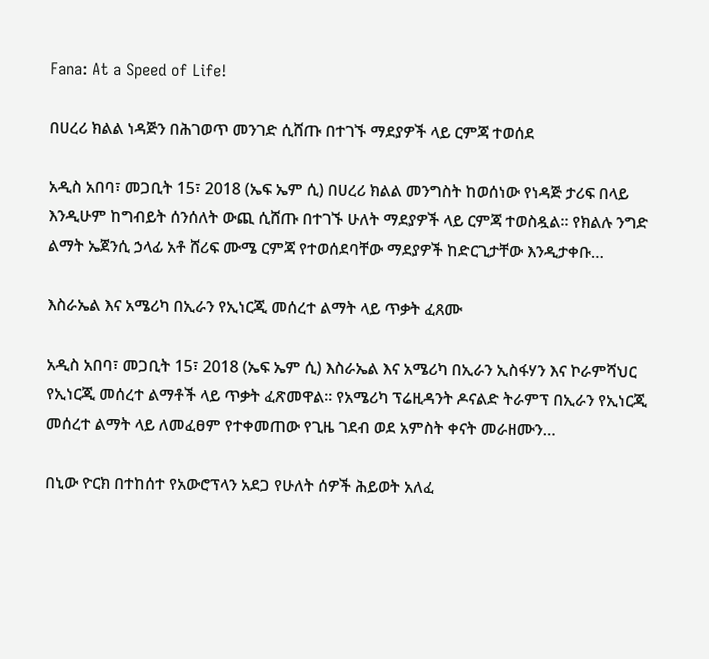Fana: At a Speed of Life!

በሀረሪ ክልል ነዳጅን በሕገወጥ መንገድ ሲሸጡ በተገኙ ማደያዎች ላይ ርምጃ ተወሰደ

አዲስ አበባ፣ መጋቢት 15፣ 2018 (ኤፍ ኤም ሲ) በሀረሪ ክልል መንግስት ከወሰነው የነዳጅ ታሪፍ በላይ እንዲሁም ከግብይት ሰንሰለት ውጪ ሲሸጡ በተገኙ ሁለት ማደያዎች ላይ ርምጃ ተወስዷል። የክልሉ ንግድ ልማት ኤጀንሲ ኃላፊ አቶ ሸሪፍ ሙሜ ርምጃ የተወሰደባቸው ማደያዎች ከድርጊታቸው እንዲታቀቡ…

እስራኤል እና አሜሪካ በኢራን የኢነርጂ መሰረተ ልማት ላይ ጥቃት ፈጸሙ

አዲስ አበባ፣ መጋቢት 15፣ 2018 (ኤፍ ኤም ሲ) እስራኤል እና አሜሪካ በኢራን ኢስፋሃን እና ኮራምሻህር የኢነርጂ መሰረተ ልማቶች ላይ ጥቃት ፈጽመዋል፡፡ የአሜሪካ ፕሬዚዳንት ዶናልድ ትራምፕ በኢራን የኢነርጂ መሰረተ ልማት ላይ ለመፈፀም የተቀመጠው የጊዜ ገደብ ወደ አምስት ቀናት መራዘሙን…

በኒው ዮርክ በተከሰተ የአውሮፕላን አደጋ የሁለት ሰዎች ሕይወት አለፈ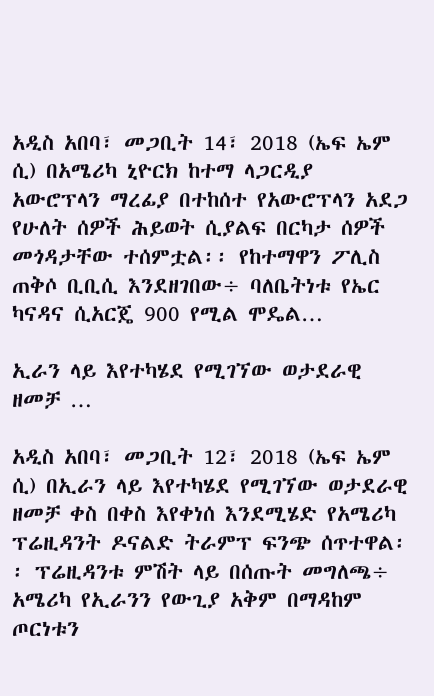አዲስ አበባ፣ መጋቢት 14፣ 2018 (ኤፍ ኤም ሲ) በአሜሪካ ኒዮርክ ከተማ ላጋርዲያ አውሮፕላን ማረፊያ በተከሰተ የአውሮፕላን አደጋ የሁለት ሰዎች ሕይወት ሲያልፍ በርካታ ሰዎች መጎዳታቸው ተሰምቷል፡፡ የከተማዋን ፖሊስ ጠቅሶ ቢቢሲ እንደዘገበው÷ ባለቤትነቱ የኤር ካናዳና ሲአርጄ 900 የሚል ሞዴል…

ኢራን ላይ እየተካሄደ የሚገኘው ወታደራዊ ዘመቻ …

አዲስ አበባ፣ መጋቢት 12፣ 2018 (ኤፍ ኤም ሲ) በኢራን ላይ እየተካሄደ የሚገኘው ወታደራዊ ዘመቻ ቀስ በቀስ እየቀነሰ እንደሚሄድ የአሜሪካ ፕሬዚዳንት ዶናልድ ትራምፕ ፍንጭ ሰጥተዋል፡፡ ፕሬዚዳንቱ ምሽት ላይ በሰጡት መግለጫ÷ አሜሪካ የኢራንን የውጊያ አቅም በማዳከም ጦርነቱን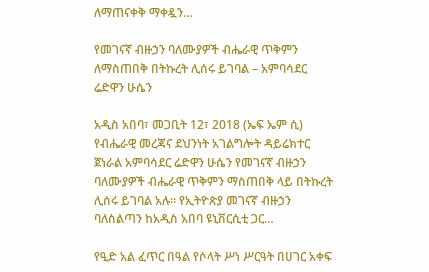ለማጠናቀቅ ማቀዷን…

የመገናኛ ብዙኃን ባለሙያዎች ብሔራዊ ጥቅምን ለማስጠበቅ በትኩረት ሊሰሩ ይገባል – አምባሳደር ሬድዋን ሁሴን

አዲስ አበባ፣ መጋቢት 12፣ 2018 (ኤፍ ኤም ሲ) የብሔራዊ መረጃና ደህንነት አገልግሎት ዳይሬክተር ጀነራል አምባሳደር ሬድዋን ሁሴን የመገናኛ ብዙኃን ባለሙያዎች ብሔራዊ ጥቅምን ማስጠበቅ ላይ በትኩረት ሊሰሩ ይገባል አሉ። የኢትዮጵያ መገናኛ ብዙኃን ባለስልጣን ከአዲስ አበባ ዩኒቨርሲቲ ጋር…

የዒድ አል ፈጥር በዓል የሶላት ሥነ ሥርዓት በሀገር አቀፍ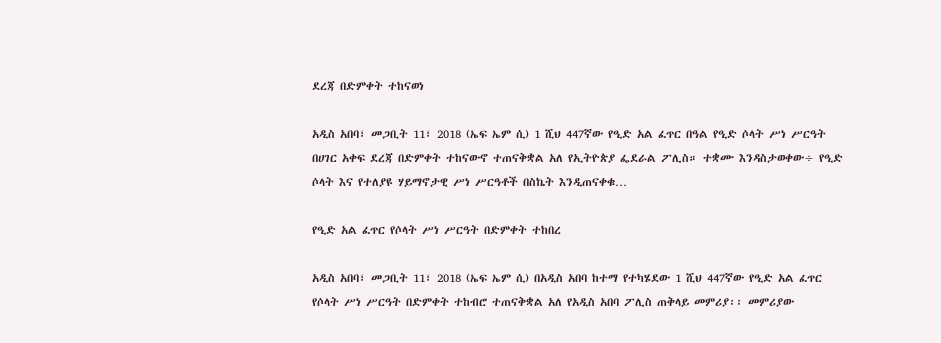ደረጃ በድምቀት ተከናወነ

አዲስ አበባ፣ መጋቢት 11፣ 2018 (ኤፍ ኤም ሲ) 1 ሺህ 447ኛው የዒድ አል ፈጥር በዓል የዒድ ሶላት ሥነ ሥርዓት በሀገር አቀፍ ደረጃ በድምቀት ተከናውኖ ተጠናቅቋል አለ የኢትዮጵያ ፌደራል ፖሊስ። ተቋሙ እንዳስታወቀው÷ የዒድ ሶላት እና የተለያዩ ሃይማኖታዊ ሥነ ሥርዓቶች በስኬት እንዲጠናቀቁ…

የዒድ አል ፈጥር የሶላት ሥነ ሥርዓት በድምቀት ተከበረ

አዲስ አበባ፣ መጋቢት 11፣ 2018 (ኤፍ ኤም ሲ) በአዲስ አበባ ከተማ የተካሄደው 1 ሺህ 447ኛው የዒድ አል ፈጥር የሶላት ሥነ ሥርዓት በድምቀት ተከብሮ ተጠናቅቋል አለ የአዲስ አበባ ፖሊስ ጠቅላይ መምሪያ፡፡ መምሪያው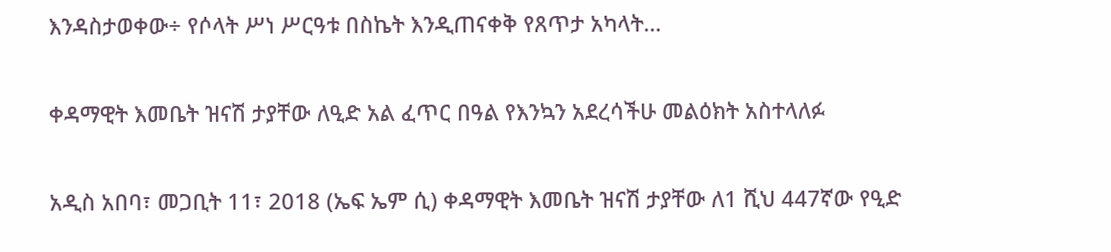እንዳስታወቀው÷ የሶላት ሥነ ሥርዓቱ በስኬት እንዲጠናቀቅ የጸጥታ አካላት…

ቀዳማዊት እመቤት ዝናሽ ታያቸው ለዒድ አል ፈጥር በዓል የእንኳን አደረሳችሁ መልዕክት አስተላለፉ

አዲስ አበባ፣ መጋቢት 11፣ 2018 (ኤፍ ኤም ሲ) ቀዳማዊት እመቤት ዝናሽ ታያቸው ለ1 ሺህ 447ኛው የዒድ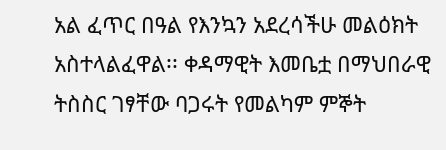አል ፈጥር በዓል የእንኳን አደረሳችሁ መልዕክት አስተላልፈዋል፡፡ ቀዳማዊት እመቤቷ በማህበራዊ ትስስር ገፃቸው ባጋሩት የመልካም ምኞት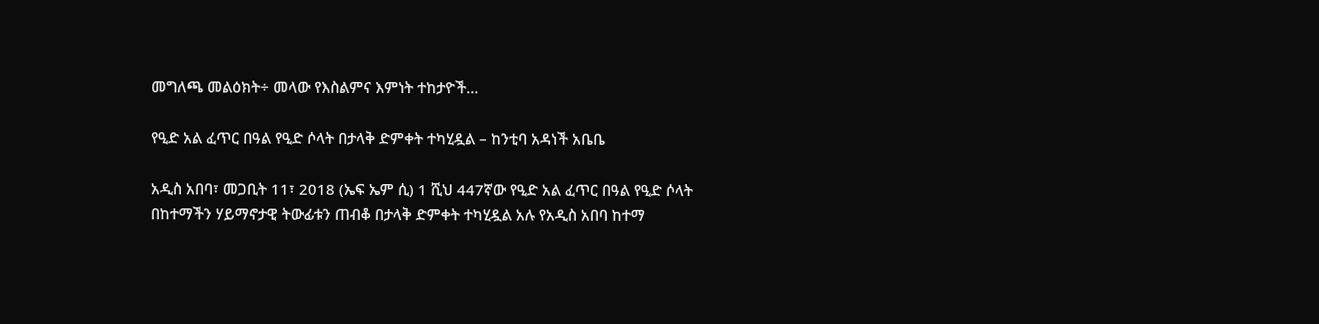መግለጫ መልዕክት÷ መላው የእስልምና እምነት ተከታዮች…

የዒድ አል ፈጥር በዓል የዒድ ሶላት በታላቅ ድምቀት ተካሂዷል – ከንቲባ አዳነች አቤቤ

አዲስ አበባ፣ መጋቢት 11፣ 2018 (ኤፍ ኤም ሲ) 1 ሺህ 447ኛው የዒድ አል ፈጥር በዓል የዒድ ሶላት በከተማችን ሃይማኖታዊ ትውፊቱን ጠብቆ በታላቅ ድምቀት ተካሂዷል አሉ የአዲስ አበባ ከተማ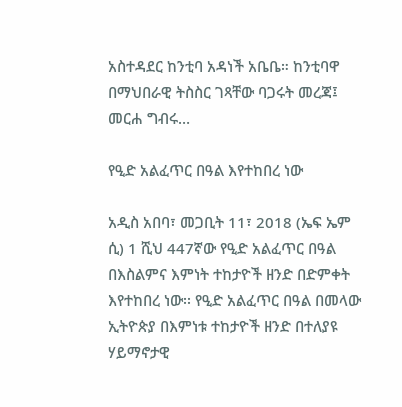አስተዳደር ከንቲባ አዳነች አቤቤ። ከንቲባዋ በማህበራዊ ትስስር ገጻቸው ባጋሩት መረጃ፤ መርሐ ግብሩ…

የዒድ አልፈጥር በዓል እየተከበረ ነው

አዲስ አበባ፣ መጋቢት 11፣ 2018 (ኤፍ ኤም ሲ) 1 ሺህ 447ኛው የዒድ አልፈጥር በዓል በእስልምና እምነት ተከታዮች ዘንድ በድምቀት እየተከበረ ነው፡፡ የዒድ አልፈጥር በዓል በመላው ኢትዮጵያ በእምነቱ ተከታዮች ዘንድ በተለያዩ ሃይማኖታዊ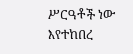ሥርዓቶች ነው እየተከበረ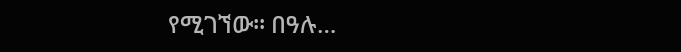የሚገኘው፡፡ በዓሉ…